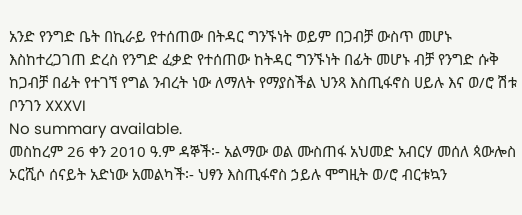አንድ የንግድ ቤት በኪራይ የተሰጠው በትዳር ግንኙነት ወይም በጋብቻ ውስጥ መሆኑ እስከተረጋገጠ ድረስ የንግድ ፈቃድ የተሰጠው ከትዳር ግንኙነት በፊት መሆኑ ብቻ የንግድ ሱቅ ከጋብቻ በፊት የተገኘ የግል ንብረት ነው ለማለት የማያስችል ህንጻ እስጢፋኖስ ሀይሉ እና ወ/ሮ ሽቱ ቦንገን XXXVI
No summary available.
መስከረም 26 ቀን 2010 ዓ.ም ዳኞች፡- አልማው ወል ሙስጠፋ አህመድ አብርሃ መሰለ ጳውሎስ ኦርሺሶ ሰናይት አድነው አመልካች፡- ህፃን እስጢፋኖስ ኃይሉ ሞግዚት ወ/ሮ ብርቱኳን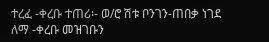ተረፈ -ቀረቡ ተጠሪ፡- ወ/ሮ ሽቱ ቦንገን-ጠበቃ ነገደ ለማ -ቀረቡ መዝገቡን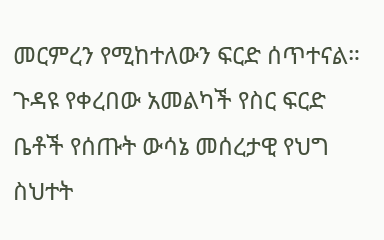መርምረን የሚከተለውን ፍርድ ሰጥተናል።
ጉዳዩ የቀረበው አመልካች የስር ፍርድ ቤቶች የሰጡት ውሳኔ መሰረታዊ የህግ ስህተት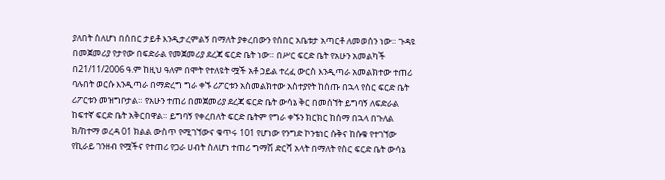ያለበት ስለሆነ በሰበር ታይቶ እንዲታረምልኝ በማለት ያቀረበውን የሰበር አቤቱታ አጣርቶ ለመወሰን ነው። ጉዳዩ በመጀመሪያ የታየው በፍድራል የመጀመሪያ ደረጃ ፍርድ ቤት ነው። በሥር ፍርድ ቤት የአሁን አመልካች በ21/11/2006 ዓ.ም ከዚህ ዓለም በሞት የተለዩት ሟች አቶ ኃይል ተረፈ ውርስ እንዲጣራ አመልክተው ተጠሪ ባሉበት ወርሱ እንዲጣራ በማድረግ ግራ ቀኙ ሪፖርቱን አስመልክተው አስተያየት ከሰጡ በኋላ የስር ፍርድ ቤት ሪፖርቱን መዝግቦታል። የአሁን ተጠሪ በመጀመሪያ ደረጃ ፍርድ ቤት ውሳኔ ቅር በመሰኘት ይግባኝ ለፍድራል ከፍተኛ ፍርድ ቤት አቅርበዋል። ይግባኝ የቀረበለት ፍርድ ቤትም የግራ ቀኙን ክርክር ከሰማ በኋላ በጉለል ክ/ከተማ ወረዳ 01 ክልል ውስጥ የሚገኘውና ቁጥሩ 101 የሆነው የንግድ ኮንቴነር ሱቅና ከሱቁ የተገኘው የኪራይ ገንዘብ የሟችና የተጠሪ የጋራ ሀብት ስለሆነ ተጠሪ ግማሽ ድርሻ አላት በማለት የስር ፍርድ ቤት ውሳኔ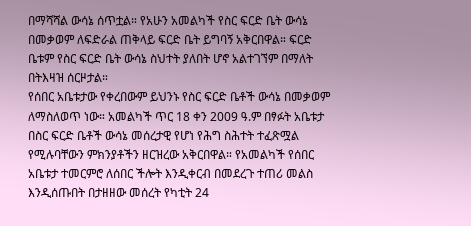በማሻሻል ውሳኔ ሰጥቷል። የአሁን አመልካች የስር ፍርድ ቤት ውሳኔ በመቃወም ለፍድራል ጠቅላይ ፍርድ ቤት ይግባኝ አቅርበዋል። ፍርድ ቤቱም የስር ፍርድ ቤት ውሳኔ ስህተት ያለበት ሆኖ አልተገኘም በማለት በትእዛዝ ሰርዞታል።
የሰበር አቤቱታው የቀረበውም ይህንኑ የስር ፍርድ ቤቶች ውሳኔ በመቃወም ለማስለወጥ ነው። አመልካች ጥር 18 ቀን 2009 ዓ.ም በፃፉት አቤቱታ በስር ፍርድ ቤቶች ውሳኔ መሰረታዊ የሆነ የሕግ ስሕተት ተፈጽሟል የሚሉባቸውን ምክንያቶችን ዘርዝረው አቅርበዋል። የአመልካች የሰበር አቤቱታ ተመርምሮ ለሰበር ችሎት እንዲቀርብ በመደረጉ ተጠሪ መልስ እንዲሰጡበት በታዘዘው መሰረት የካቲት 24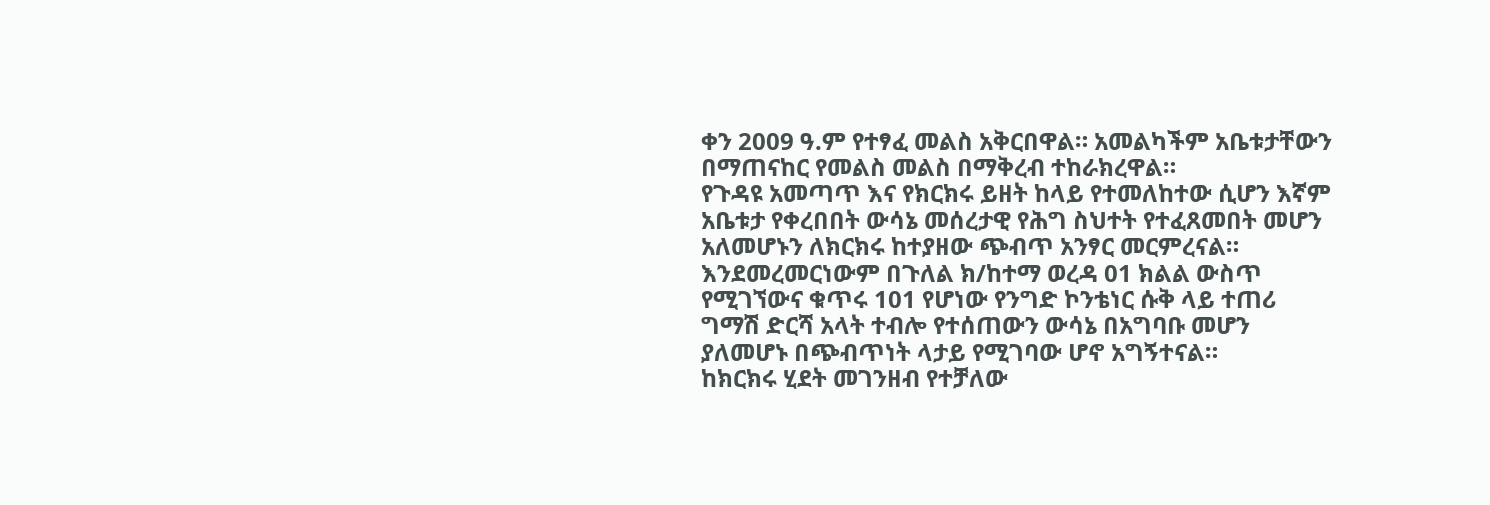ቀን 2009 ዓ.ም የተፃፈ መልስ አቅርበዋል። አመልካችም አቤቱታቸውን በማጠናከር የመልስ መልስ በማቅረብ ተከራክረዋል።
የጉዳዩ አመጣጥ እና የክርክሩ ይዘት ከላይ የተመለከተው ሲሆን እኛም አቤቱታ የቀረበበት ውሳኔ መሰረታዊ የሕግ ስህተት የተፈጸመበት መሆን አለመሆኑን ለክርክሩ ከተያዘው ጭብጥ አንፃር መርምረናል። እንደመረመርነውም በጉለል ክ/ከተማ ወረዳ 01 ክልል ውስጥ የሚገኘውና ቁጥሩ 101 የሆነው የንግድ ኮንቴነር ሱቅ ላይ ተጠሪ ግማሽ ድርሻ አላት ተብሎ የተሰጠውን ውሳኔ በአግባቡ መሆን ያለመሆኑ በጭብጥነት ላታይ የሚገባው ሆኖ አግኝተናል።
ከክርክሩ ሂደት መገንዘብ የተቻለው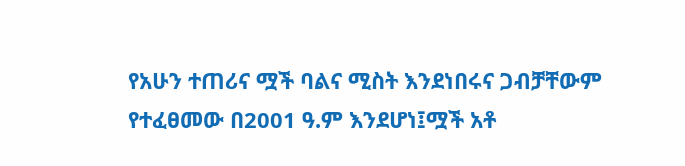የአሁን ተጠሪና ሟች ባልና ሚስት እንደነበሩና ጋብቻቸውም የተፈፀመው በ2001 ዓ.ም እንደሆነ፤ሟች አቶ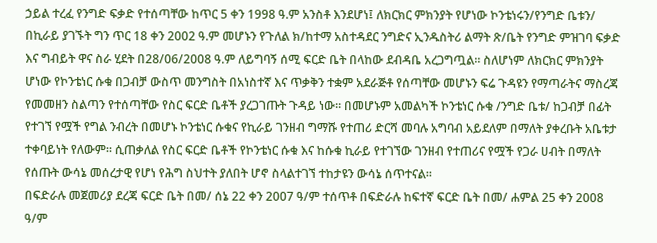ኃይል ተረፈ የንግድ ፍቃድ የተሰጣቸው ከጥር 5 ቀን 1998 ዓ.ም አንስቶ እንደሆነ፤ ለክርክር ምክንያት የሆነው ኮንቴነሩን/የንግድ ቤቱን/ በኪራይ ያገኙት ግን ጥር 18 ቀን 2002 ዓ.ም መሆኑን የጉለል ክ/ከተማ አስተዳደር ንግድና ኢንዱስትሪ ልማት ጽ/ቤት የንግድ ምዝገባ ፍቃድ እና ግብይት ዋና ስራ ሂደት በ28/06/2008 ዓ.ም ለይግባኝ ሰሚ ፍርድ ቤት በላከው ደብዳቤ አረጋግጧል። ስለሆነም ለክርክር ምክንያት ሆነው የኮንቴነር ሱቁ በጋብቻ ውስጥ መንግስት በአነስተኛ እና ጥቃቅን ተቋም አደራጅቶ የሰጣቸው መሆኑን ፍሬ ጉዳዩን የማጣራትና ማስረጃ የመመዘን ስልጣን የተሰጣቸው የስር ፍርድ ቤቶች ያረጋገጡት ጉዳይ ነው። በመሆኑም አመልካች ኮንቴነር ሱቁ /ንግድ ቤቱ/ ከጋብቻ በፊት የተገኘ የሟች የግል ንብረት በመሆኑ ኮንቴነር ሱቁና የኪራይ ገንዘብ ግማሹ የተጠሪ ድርሻ መባሉ አግባብ አይደለም በማለት ያቀረቡት አቤቱታ ተቀባይነት የለውም። ሲጠቃለል የስር ፍርድ ቤቶች የኮንቴነር ሱቁ እና ከሱቁ ኪራይ የተገኘው ገንዘብ የተጠሪና የሟች የጋራ ሀብት በማለት የሰጡት ውሳኔ መሰረታዊ የሆነ የሕግ ስህተት ያለበት ሆኖ ስላልተገኘ ተከታዩን ውሳኔ ሰጥተናል።
በፍድራሉ መጀመሪያ ደረጃ ፍርድ ቤት በመ/ ሰኔ 22 ቀን 2007 ዓ/ም ተሰጥቶ በፍድራሉ ከፍተኛ ፍርድ ቤት በመ/ ሐምል 25 ቀን 2008 ዓ/ም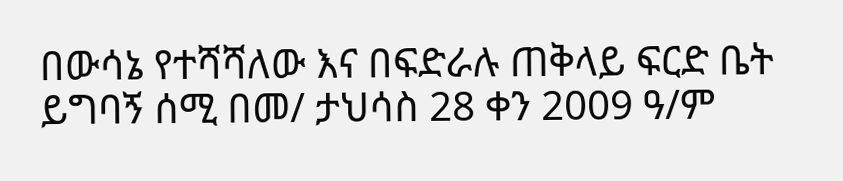በውሳኔ የተሻሻለው እና በፍድራሉ ጠቅላይ ፍርድ ቤት ይግባኝ ሰሚ በመ/ ታህሳስ 28 ቀን 2009 ዓ/ም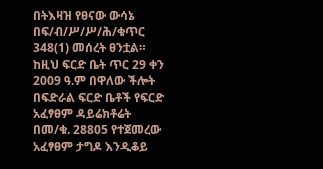በትእዛዝ የፀናው ውሳኔ በፍ/ብ/ሥ/ሥ/ሕ/ቁጥር 348(1) መሰረት ፀንቷል።
ከዚህ ፍርድ ቤት ጥር 29 ቀን 2009 ዓ.ም በዋለው ችሎት በፍድራል ፍርድ ቤቶች የፍርድ አፈፃፀም ዳይሬክቶሬት በመ/ቁ. 28805 የተጀመረው አፈፃፀም ታግዶ እንዲቆይ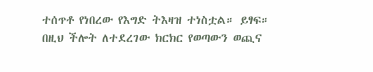ተሰጥቶ የነበረው የእግድ ትእዛዝ ተነስቷል። ይፃፍ።
በዚህ ችሎት ለተደረገው ክርክር የወጣውን ወጪና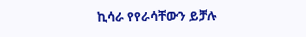ኪሳራ የየራሳቸውን ይቻሉ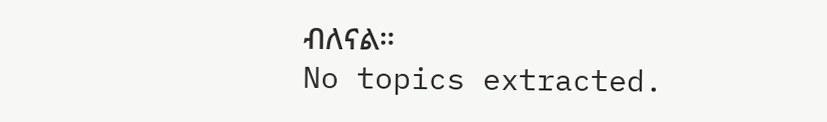ብለናል።
No topics extracted.